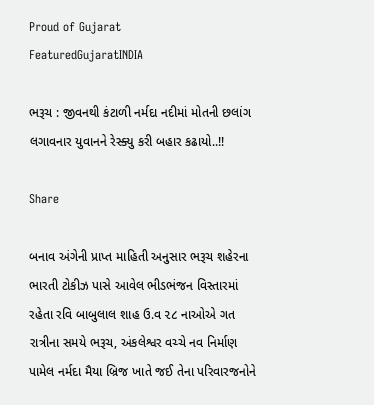Proud of Gujarat
FeaturedGujaratINDIA

ભરૂચ : જીવનથી કંટાળી નર્મદા નદીમાં મોતની છલાંગ લગાવનાર યુવાનને રેસ્ક્યુ કરી બહાર કઢાયો..!!

Share

બનાવ અંગેની પ્રાપ્ત માહિતી અનુસાર ભરૂચ શહેરના ભારતી ટોકીઝ પાસે આવેલ ભીડભંજન વિસ્તારમાં રહેતા રવિ બાબુલાલ શાહ ઉ.વ ૨૮ નાઓએ ગત રાત્રીના સમયે ભરૂચ, અંકલેશ્વર વચ્ચે નવ નિર્માણ પામેલ નર્મદા મૈયા બ્રિજ ખાતે જઈ તેના પરિવારજનોને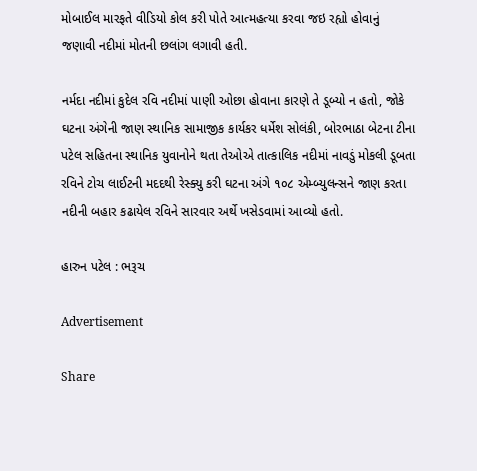મોબાઈલ મારફતે વીડિયો કોલ કરી પોતે આત્મહત્યા કરવા જઇ રહ્યો હોવાનું જણાવી નદીમાં મોતની છલાંગ લગાવી હતી.

નર્મદા નદીમાં કુદેલ રવિ નદીમાં પાણી ઓછા હોવાના કારણે તે ડૂબ્યો ન હતો, જોકે ઘટના અંગેની જાણ સ્થાનિક સામાજીક કાર્યકર ધર્મેશ સોલંકી, બોરભાઠા બેટના ટીના પટેલ સહિતના સ્થાનિક યુવાનોને થતા તેઓએ તાત્કાલિક નદીમાં નાવડું મોકલી ડૂબતા રવિને ટોચ લાઈટની મદદથી રેસ્ક્યુ કરી ઘટના અંગે ૧૦૮ એમ્બ્યુલન્સને જાણ કરતા નદીની બહાર કઢાયેલ રવિને સારવાર અર્થે ખસેડવામાં આવ્યો હતો.

હારુન પટેલ : ભરૂચ

Advertisement

Share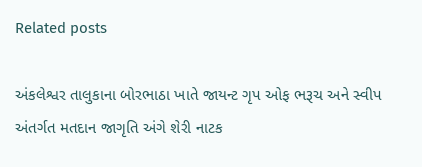Related posts

અંકલેશ્વર તાલુકાના બોરભાઠા ખાતે જાયન્‍ટ ગૃપ ઓફ ભરૂચ અને સ્‍વીપ અંતર્ગત મતદાન જાગૃતિ અંગે શેરી નાટક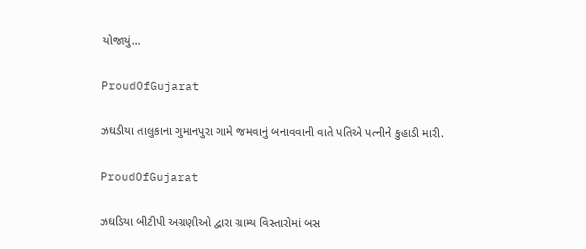યોજાયું…

ProudOfGujarat

ઝઘડીયા તાલુકાના ગુમાનપુરા ગામે જમવાનું બનાવવાની વાતે પતિએ પત્નીને કુહાડી મારી.

ProudOfGujarat

ઝઘડિયા બીટીપી અગ્રણીઓ દ્વારા ગ્રામ્ય વિસ્તારોમાં બસ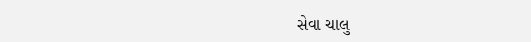સેવા ચાલુ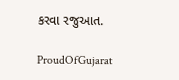કરવા રજુઆત.

ProudOfGujarat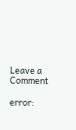Leave a Comment

error: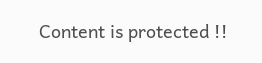Content is protected !!